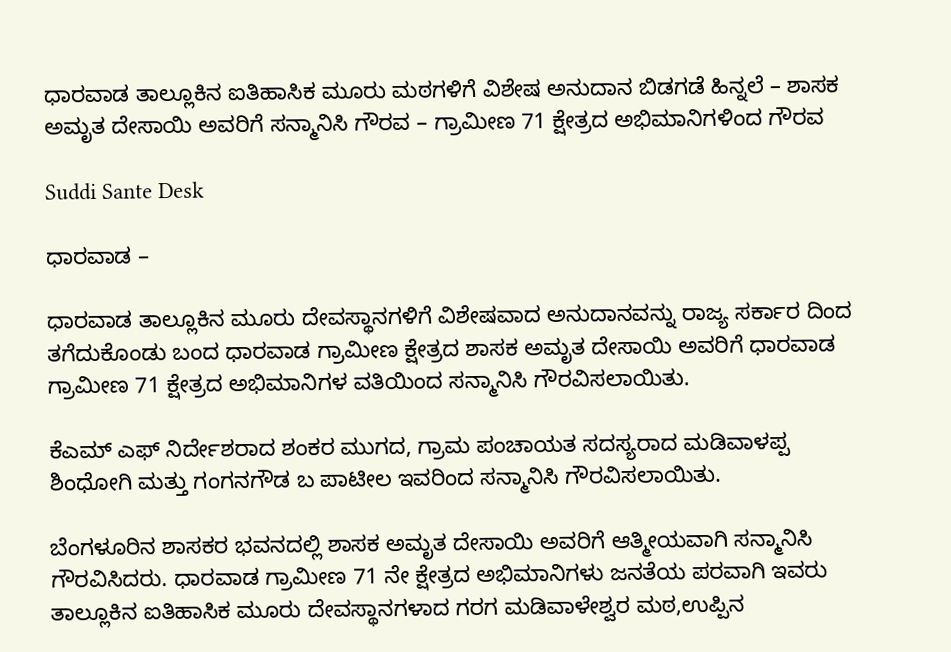ಧಾರವಾಡ ತಾಲ್ಲೂಕಿನ ಐತಿಹಾಸಿಕ ಮೂರು ಮಠಗಳಿಗೆ ವಿಶೇಷ ಅನುದಾನ ಬಿಡಗಡೆ ಹಿನ್ನಲೆ – ಶಾಸಕ ಅಮೃತ ದೇಸಾಯಿ ಅವರಿಗೆ ಸನ್ಮಾನಿಸಿ ಗೌರವ – ಗ್ರಾಮೀಣ 71 ಕ್ಷೇತ್ರದ ಅಭಿಮಾನಿಗಳಿಂದ ಗೌರವ

Suddi Sante Desk

ಧಾರವಾಡ –

ಧಾರವಾಡ ತಾಲ್ಲೂಕಿನ ಮೂರು ದೇವಸ್ಥಾನಗಳಿಗೆ ವಿಶೇಷವಾದ ಅನುದಾನವನ್ನು ರಾಜ್ಯ ಸರ್ಕಾರ ದಿಂದ ತಗೆದುಕೊಂಡು ಬಂದ ಧಾರವಾಡ ಗ್ರಾಮೀಣ ಕ್ಷೇತ್ರದ ಶಾಸಕ ಅಮೃತ ದೇಸಾಯಿ ಅವರಿಗೆ ಧಾರವಾಡ ಗ್ರಾಮೀಣ 71 ಕ್ಷೇತ್ರದ ಅಭಿಮಾನಿಗಳ ವತಿಯಿಂದ ಸನ್ಮಾನಿಸಿ ಗೌರವಿಸಲಾಯಿತು.

ಕೆಎಮ್ ಎಫ್ ನಿರ್ದೇಶರಾದ ಶಂಕರ ಮುಗದ, ಗ್ರಾಮ ಪಂಚಾಯತ ಸದಸ್ಯರಾದ ಮಡಿವಾಳಪ್ಪ ಶಿಂಧೋಗಿ ಮತ್ತು ಗಂಗನಗೌಡ ಬ ಪಾಟೀಲ ಇವರಿಂದ ಸನ್ಮಾನಿಸಿ ಗೌರವಿಸಲಾಯಿತು.

ಬೆಂಗಳೂರಿನ ಶಾಸಕರ ಭವನದಲ್ಲಿ ಶಾಸಕ ಅಮೃತ ದೇಸಾಯಿ ಅವರಿಗೆ ಆತ್ಮೀಯವಾಗಿ ಸನ್ಮಾನಿಸಿ ಗೌರವಿಸಿದರು. ಧಾರವಾಡ ಗ್ರಾಮೀಣ 71 ನೇ ಕ್ಷೇತ್ರದ ಅಭಿಮಾನಿಗಳು ಜನತೆಯ ಪರವಾಗಿ ಇವರು ತಾಲ್ಲೂಕಿನ ಐತಿಹಾಸಿಕ ಮೂರು ದೇವಸ್ಥಾನಗಳಾದ ಗರಗ ಮಡಿವಾಳೇಶ್ವರ ಮಠ,ಉಪ್ಪಿನ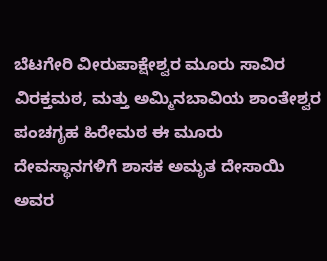ಬೆಟಗೇರಿ ವೀರುಪಾಕ್ಷೇಶ್ವರ ಮೂರು ಸಾವಿರ ವಿರಕ್ತಮಠ, ಮತ್ತು ಅಮ್ಮಿನಬಾವಿಯ ಶಾಂತೇಶ್ವರ ಪಂಚಗೃಹ ಹಿರೇಮಠ ಈ ಮೂರು ದೇವಸ್ಥಾನಗಳಿಗೆ ಶಾಸಕ ಅಮೃತ ದೇಸಾಯಿ ಅವರ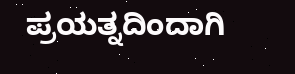ಪ್ರಯತ್ನದಿಂದಾಗಿ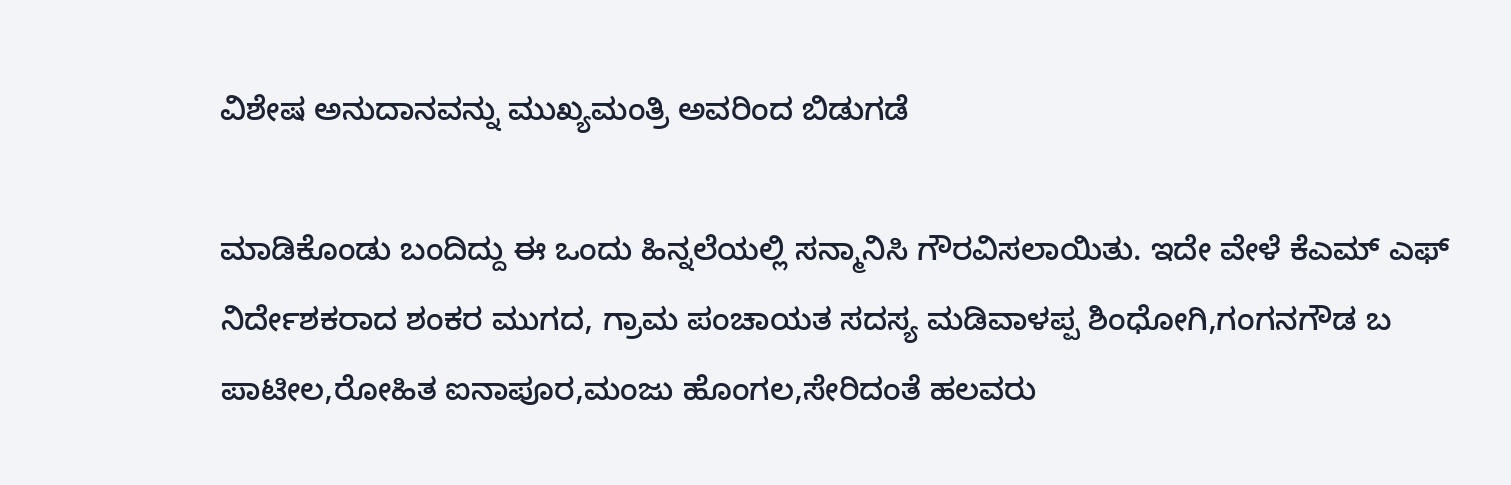ವಿಶೇಷ ಅನುದಾನವನ್ನು ಮುಖ್ಯಮಂತ್ರಿ ಅವರಿಂದ ಬಿಡುಗಡೆ

ಮಾಡಿಕೊಂಡು ಬಂದಿದ್ದು ಈ ಒಂದು ಹಿನ್ನಲೆಯಲ್ಲಿ ಸನ್ಮಾನಿಸಿ ಗೌರವಿಸಲಾಯಿತು. ಇದೇ ವೇಳೆ ಕೆಎಮ್ ಎಫ್ ನಿರ್ದೇಶಕರಾದ ಶಂಕರ ಮುಗದ, ಗ್ರಾಮ ಪಂಚಾಯತ ಸದಸ್ಯ ಮಡಿವಾಳಪ್ಪ ಶಿಂಧೋಗಿ,ಗಂಗನಗೌಡ ಬ ಪಾಟೀಲ,ರೋಹಿತ ಐನಾಪೂರ,ಮಂಜು ಹೊಂಗಲ,ಸೇರಿದಂತೆ ಹಲವರು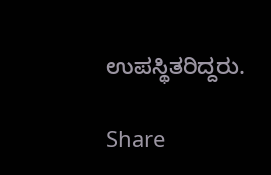ಉಪಸ್ಥಿತರಿದ್ದರು.

Share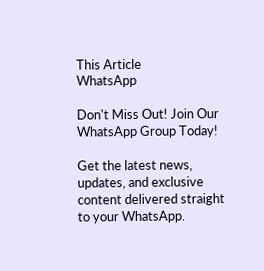This Article
WhatsApp

Don't Miss Out! Join Our WhatsApp Group Today!

Get the latest news, updates, and exclusive content delivered straight to your WhatsApp.